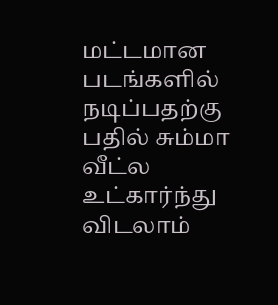மட்டமான படங்களில் நடிப்பதற்கு பதில் சும்மா வீட்ல உட்கார்ந்து விடலாம்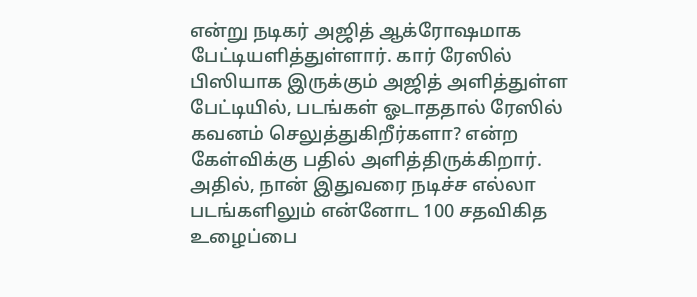என்று நடிகர் அஜித் ஆக்ரோஷமாக பேட்டியளித்துள்ளார். கார் ரேஸில் பிஸியாக இருக்கும் அஜித் அளித்துள்ள பேட்டியில், படங்கள் ஓடாததால் ரேஸில் கவனம் செலுத்துகிறீர்களா? என்ற கேள்விக்கு பதில் அளித்திருக்கிறார். அதில், நான் இதுவரை நடிச்ச எல்லா படங்களிலும் என்னோட 100 சதவிகித உழைப்பை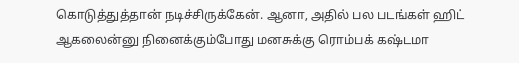கொடுத்துத்தான் நடிச்சிருக்கேன். ஆனா, அதில் பல படங்கள் ஹிட் ஆகலைன்னு நினைக்கும்போது மனசுக்கு ரொம்பக் கஷ்டமா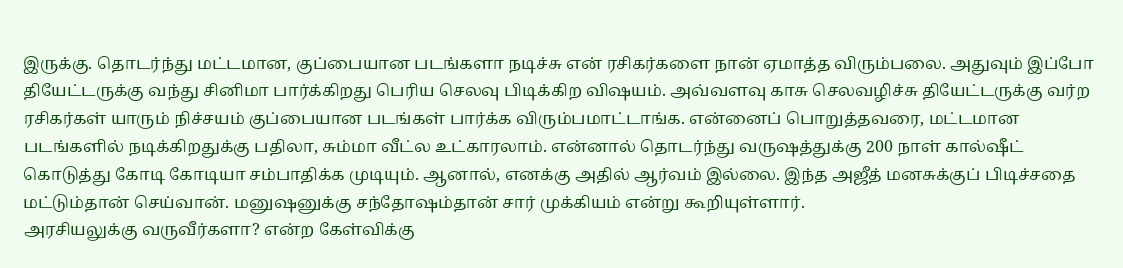இருக்கு. தொடர்ந்து மட்டமான, குப்பையான படங்களா நடிச்சு என் ரசிகர்களை நான் ஏமாத்த விரும்பலை. அதுவும் இப்போ தியேட்டருக்கு வந்து சினிமா பார்க்கிறது பெரிய செலவு பிடிக்கிற விஷயம். அவ்வளவு காசு செலவழிச்சு தியேட்டருக்கு வர்ற ரசிகர்கள் யாரும் நிச்சயம் குப்பையான படங்கள் பார்க்க விரும்பமாட்டாங்க. என்னைப் பொறுத்தவரை, மட்டமான படங்களில் நடிக்கிறதுக்கு பதிலா, சும்மா வீட்ல உட்காரலாம். என்னால் தொடர்ந்து வருஷத்துக்கு 200 நாள் கால்ஷீட் கொடுத்து கோடி கோடியா சம்பாதிக்க முடியும். ஆனால், எனக்கு அதில் ஆர்வம் இல்லை. இந்த அஜீத் மனசுக்குப் பிடிச்சதை மட்டும்தான் செய்வான். மனுஷனுக்கு சந்தோஷம்தான் சார் முக்கியம் என்று கூறியுள்ளார்.
அரசியலுக்கு வருவீர்களா? என்ற கேள்விக்கு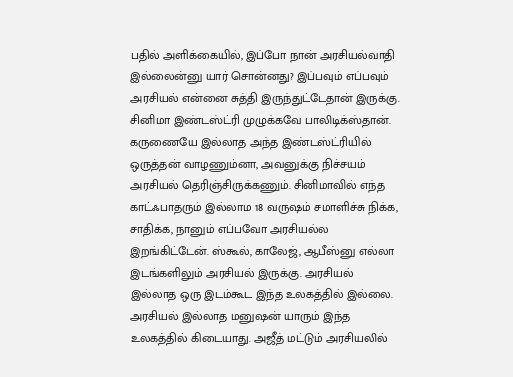பதில் அளிக்கையில், இப்போ நான் அரசியல்வாதி இல்லைன்னு யார் சொன்னது? இப்பவும் எப்பவும் அரசியல் என்னை சுத்தி இருந்துட்டேதான் இருக்கு. சினிமா இண்டஸ்ட்ரி முழுக்கவே பாலிடிக்ஸ்தான். கருணையே இல்லாத அந்த இண்டஸ்ட்ரியில் ஒருத்தன் வாழணும்னா, அவனுக்கு நிச்சயம் அரசியல் தெரிஞ்சிருக்கணும். சினிமாவில் எந்த காட்ஃபாதரும் இல்லாம 18 வருஷம் சமாளிச்சு நிக்க, சாதிக்க, நானும் எப்பவோ அரசியல்ல இறங்கிட்டேன். ஸ்கூல், காலேஜ், ஆபீஸ்னு எல்லா இடங்களிலும் அரசியல் இருக்கு. அரசியல் இல்லாத ஒரு இடம்கூட இந்த உலகத்தில் இல்லை. அரசியல் இல்லாத மனுஷன் யாரும் இந்த உலகத்தில் கிடையாது. அஜீத் மட்டும் அரசியலில்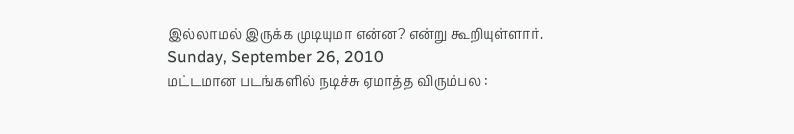இல்லாமல் இருக்க முடியுமா என்ன? என்று கூறியுள்ளார்.
Sunday, September 26, 2010
மட்டமான படங்களில் நடிச்சு ஏமாத்த விரும்பல :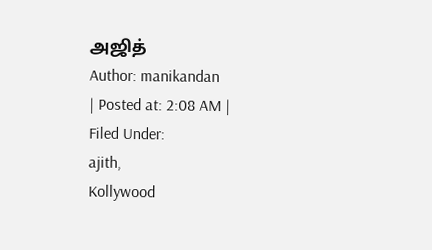அஜித்
Author: manikandan
| Posted at: 2:08 AM |
Filed Under:
ajith,
Kollywood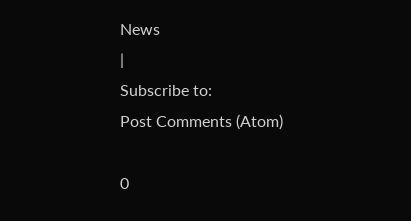News
|
Subscribe to:
Post Comments (Atom)

0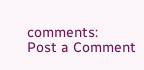comments:
Post a Comment